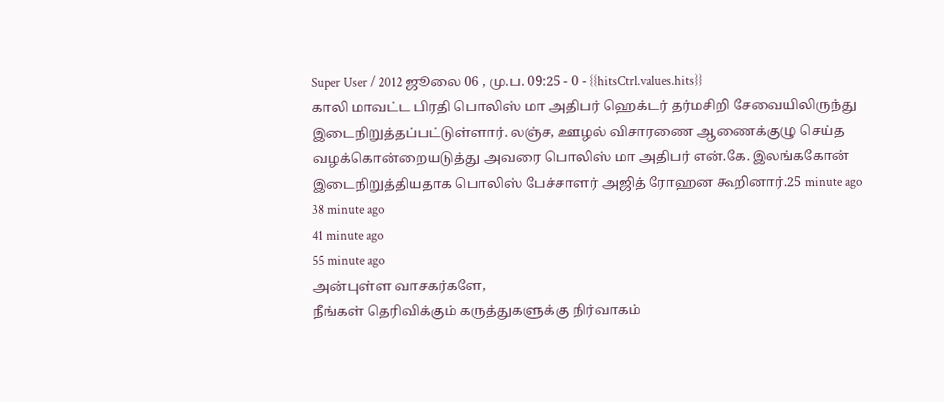Super User / 2012 ஜூலை 06 , மு.ப. 09:25 - 0 - {{hitsCtrl.values.hits}}
காலி மாவட்ட பிரதி பொலிஸ் மா அதிபர் ஹெக்டர் தர்மசிறி சேவையிலிருந்து இடைநிறுத்தப்பட்டுள்ளார். லஞ்ச, ஊழல் விசாரணை ஆணைக்குழு செய்த வழக்கொன்றையடுத்து அவரை பொலிஸ் மா அதிபர் என்.கே. இலங்ககோன் இடைநிறுத்தியதாக பொலிஸ் பேச்சாளர் அஜித் ரோஹன கூறினார்.25 minute ago
38 minute ago
41 minute ago
55 minute ago
அன்புள்ள வாசகர்களே,
நீங்கள் தெரிவிக்கும் கருத்துகளுக்கு நிர்வாகம்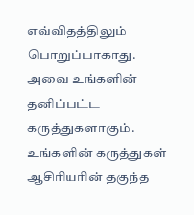எவ்விதத்திலும் பொறுப்பாகாது. அவை உங்களின் தனிப்பட்ட கருத்துகளாகும். உங்களின் கருத்துகள் ஆசிரியரின் தகுந்த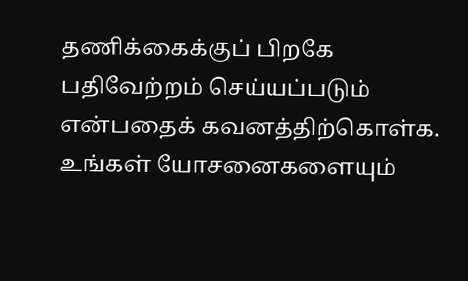தணிக்கைக்குப் பிறகே பதிவேற்றம் செய்யப்படும் என்பதைக் கவனத்திற்கொள்க. உங்கள் யோசனைகளையும்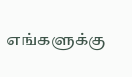எங்களுக்கு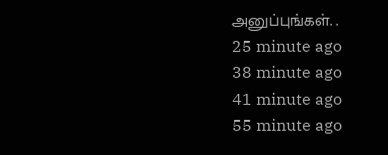அனுப்புங்கள். .
25 minute ago
38 minute ago
41 minute ago
55 minute ago